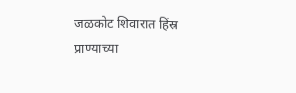जळकोट शिवारात हिंस्र प्राण्याच्या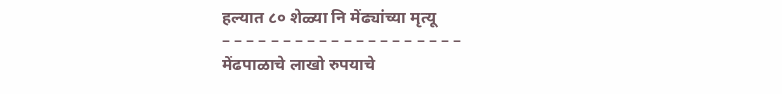हल्यात ८० शेळ्या नि मेंढ्यांच्या मृत्यू
– – – – – – – – – – – – – – – – – – – –
मेंढपाळाचे लाखो रुपयाचे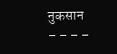नुकसान
– – – –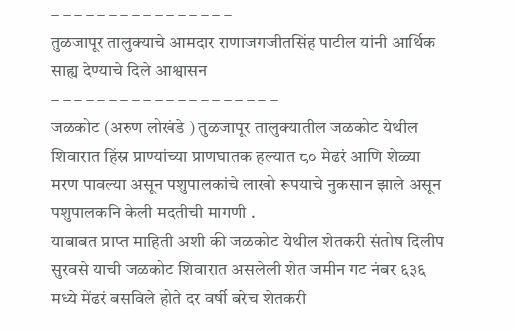– – – – – – – – – – – – – – – –
तुळजापूर तालुक्याचे आमदार राणाजगजीतसिंह पाटील यांनी आर्थिक साह्य देण्याचे दिले आश्वासन
– – – – – – – – – – – – – – – – – – – –
जळकोट (अरुण लोखंडे ) तुळजापूर तालुक्यातील जळकोट येथील शिवारात हिंस्र प्राण्यांच्या प्राणघातक हल्यात ८० मेढरं आणि शेळ्या मरण पावल्या असून पशुपालकांचे लाखो रूपयाचे नुकसान झाले असून पशुपालकनि केली मदतीची मागणी .
याबाबत प्राप्त माहिती अशी की जळकोट येथील शेतकरी संतोष दिलीप सुरवसे याची जळकोट शिवारात असलेली शेत जमीन गट नंबर ६३६ मध्ये मेंढरं बसविले होते दर वर्षी बरेच शेतकरी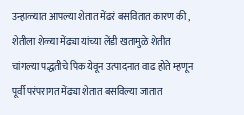उन्हाळ्यात आपल्या शेतात मेंढरं बसवितात कारण की , शेतीला शेळ्या मेंढ्या यांच्या लेंडी खतामुळे शेतीत चांगल्या पद्धतीचे पिक येवून उत्पादनात वाढ होते म्हणून पूर्वी परंपरागत मेंढ्या शेतात बसविल्या जातात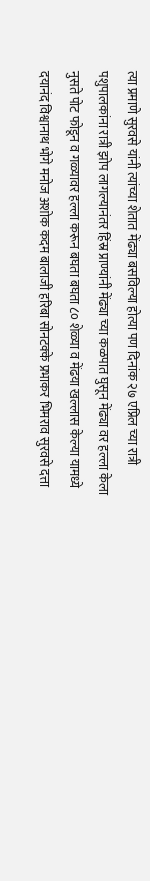त्या प्रमाणे सुरवसे यांनी त्यांच्या शेतात मेंढ्या बसविल्या होत्या पण दिनांक २७ एप्रिल च्या रात्री पशुपालकांना रात्री झोप लागल्यानंतर हिंस्र प्राण्यांनी मेंढ्या च्या कळपात घुसून मेंढ्या वर हल्ला केला नुसते पोट फोडून व गळ्यावर हल्ला करून बघता बघता ८० शेळ्या व मेंढया खल्लास केल्या यामध्ये दयानंद विश्वानाथ भोगे मनोज अशोक कदम बालाजी हरिबा सोनटक्के प्रभाकर भिमराव सुरवसे दत्ता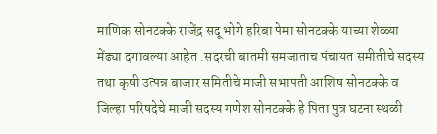माणिक सोनटक्के राजेंद्र सदू भोगे हरिबा पेमा सोनटक्के याच्या शेळ्या मेंढ्या दगावल्या आहेत .सदरची बातमी समजाताच पंचायत समीतीचे सदस्य तथा कृषी उत्पन्न बाजार समितीचे माजी सभापती आशिष सोनटक्के व जिल्हा परिषदेचे माजी सदस्य गणेश सोनटक्के हे पिता पुत्र घटना स्थळी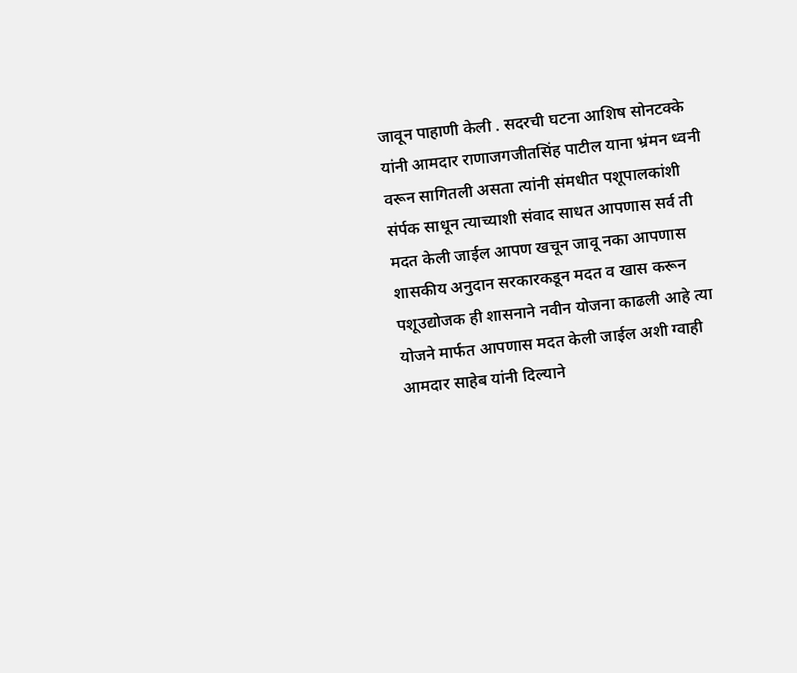जावून पाहाणी केली . सदरची घटना आशिष सोनटक्के यांनी आमदार राणाजगजीतसिंह पाटील याना भ्रंमन ध्वनी वरून सागितली असता त्यांनी संमधीत पशूपालकांशी संर्पक साधून त्याच्याशी संवाद साधत आपणास सर्व ती मदत केली जाईल आपण खचून जावू नका आपणास शासकीय अनुदान सरकारकडून मदत व खास करून पशूउद्योजक ही शासनाने नवीन योजना काढली आहे त्या योजने मार्फत आपणास मदत केली जाईल अशी ग्वाही आमदार साहेब यांनी दिल्याने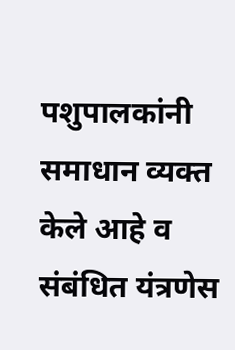पशुपालकांनी समाधान व्यक्त केले आहे व संबंधित यंत्रणेस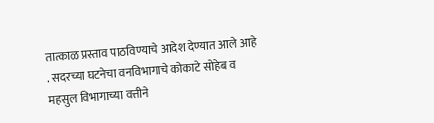तात्काळ प्रस्ताव पाठविण्याचे आदेश देण्यात आले आहे . सदरच्या घटनेचा वनविभागाचे कोकाटे सोहेब व महसुल विभागाच्या वत्तीने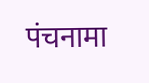पंचनामा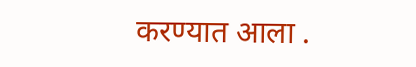करण्यात आला .